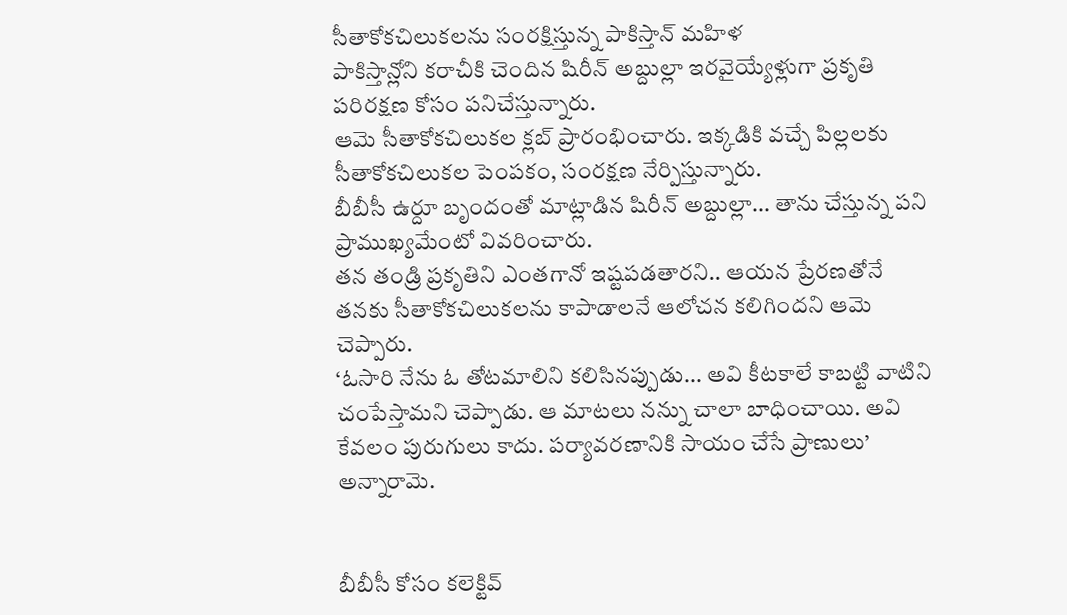సీతాకోకచిలుకలను సంరక్షిస్తున్న పాకిస్తాన్ మహిళ
పాకిస్తాన్లోని కరాచీకి చెందిన షిరీన్ అబ్దుల్లా ఇరవైయ్యేళ్లుగా ప్రకృతి పరిరక్షణ కోసం పనిచేస్తున్నారు.
ఆమె సీతాకోకచిలుకల క్లబ్ ప్రారంభించారు. ఇక్కడికి వచ్చే పిల్లలకు సీతాకోకచిలుకల పెంపకం, సంరక్షణ నేర్పిస్తున్నారు.
బీబీసీ ఉర్దూ బృందంతో మాట్లాడిన షిరీన్ అబ్దుల్లా... తాను చేస్తున్న పని ప్రాముఖ్యమేంటో వివరించారు.
తన తండ్రి ప్రకృతిని ఎంతగానో ఇష్టపడతారని.. ఆయన ప్రేరణతోనే తనకు సీతాకోకచిలుకలను కాపాడాలనే ఆలోచన కలిగిందని ఆమె చెప్పారు.
‘ఓసారి నేను ఓ తోటమాలిని కలిసినప్పుడు... అవి కీటకాలే కాబట్టి వాటిని చంపేస్తామని చెప్పాడు. ఆ మాటలు నన్ను చాలా బాధించాయి. అవి కేవలం పురుగులు కాదు. పర్యావరణానికి సాయం చేసే ప్రాణులు’ అన్నారామె.


బీబీసీ కోసం కలెక్టివ్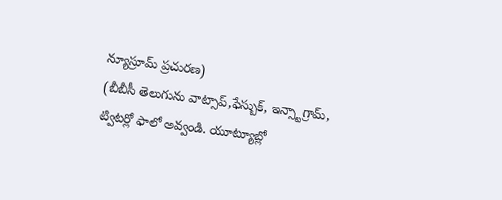న్యూస్రూమ్ ప్రచురణ)
(బీబీసీ తెలుగును వాట్సాప్,ఫేస్బుక్, ఇన్స్టాగ్రామ్, ట్విటర్లో ఫాలో అవ్వండి. యూట్యూబ్లో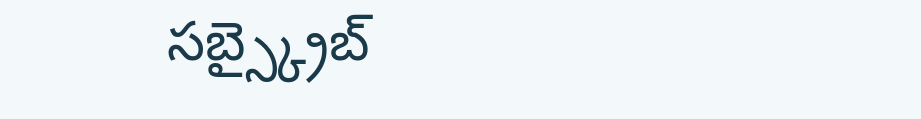సబ్స్క్రైబ్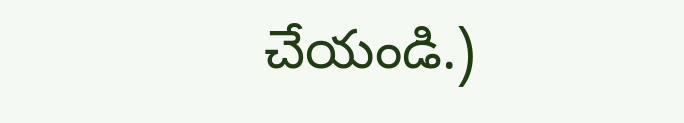చేయండి.)